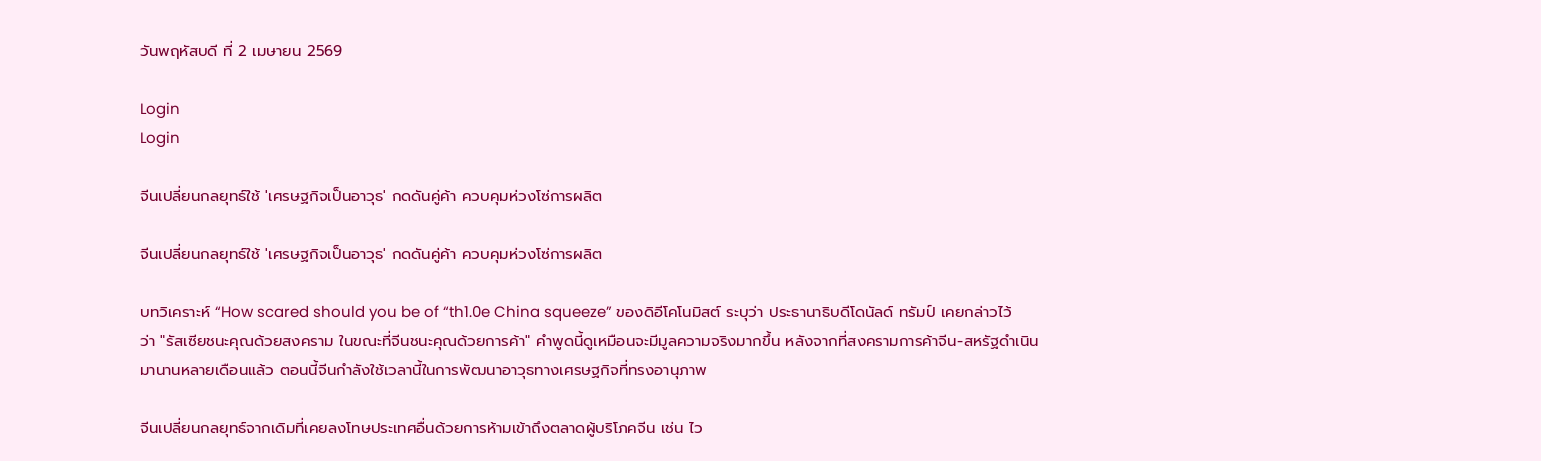วันพฤหัสบดี ที่ 2 เมษายน 2569

Login
Login

จีนเปลี่ยนกลยุทธ์ใช้ 'เศรษฐกิจเป็นอาวุธ' กดดันคู่ค้า ควบคุมห่วงโซ่การผลิต

จีนเปลี่ยนกลยุทธ์ใช้ 'เศรษฐกิจเป็นอาวุธ' กดดันคู่ค้า ควบคุมห่วงโซ่การผลิต

บทวิเคราะห์ “How scared should you be of “th1.0e China squeeze” ของดิอีโคโนมิสต์ ระบุว่า ประธานาธิบดีโดนัลด์ ทรัมป์ เคยกล่าวไว้ว่า "รัสเซียชนะคุณด้วยสงคราม ในขณะที่จีนชนะคุณด้วยการค้า" คำพูดนี้ดูเหมือนจะมีมูลความจริงมากขึ้น หลังจากที่สงครามการค้าจีน-สหรัฐดำเนินมานานหลายเดือนแล้ว ตอนนี้จีนกำลังใช้เวลานี้ในการพัฒนาอาวุธทางเศรษฐกิจที่ทรงอานุภาพ

จีนเปลี่ยนกลยุทธ์จากเดิมที่เคยลงโทษประเทศอื่นด้วยการห้ามเข้าถึงตลาดผู้บริโภคจีน เช่น ไว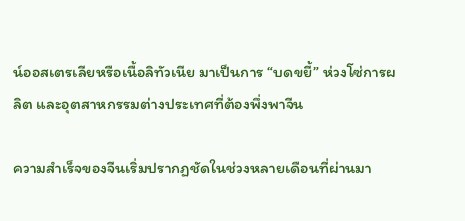น์ออสเตรเลียหรือเนื้อลิทัวเนีย มาเป็นการ “บดขยี้” ห่วงโซ่การผลิต และอุตสาหกรรมต่างประเทศที่ต้องพึ่งพาจีน

ความสำเร็จของจีนเริ่มปรากฏชัดในช่วงหลายเดือนที่ผ่านมา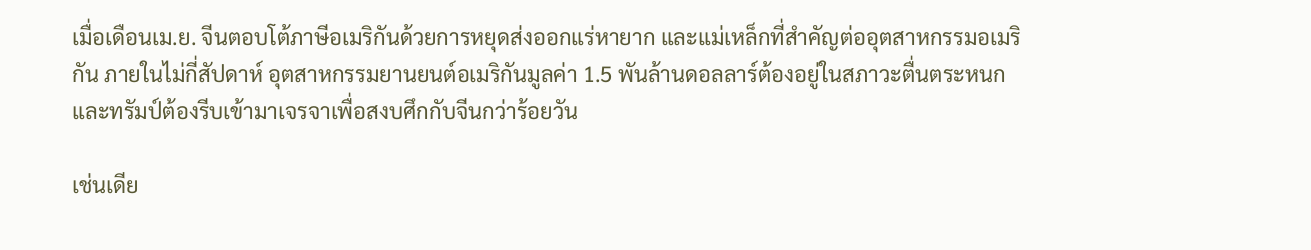เมื่อเดือนเม.ย. จีนตอบโต้ภาษีอเมริกันด้วยการหยุดส่งออกแร่หายาก และแม่เหล็กที่สำคัญต่ออุตสาหกรรมอเมริกัน ภายในไม่กี่สัปดาห์ อุตสาหกรรมยานยนต์อเมริกันมูลค่า 1.5 พันล้านดอลลาร์ต้องอยู่ในสภาวะตื่นตระหนก และทรัมป์ต้องรีบเข้ามาเจรจาเพื่อสงบศึกกับจีนกว่าร้อยวัน

เช่นเดีย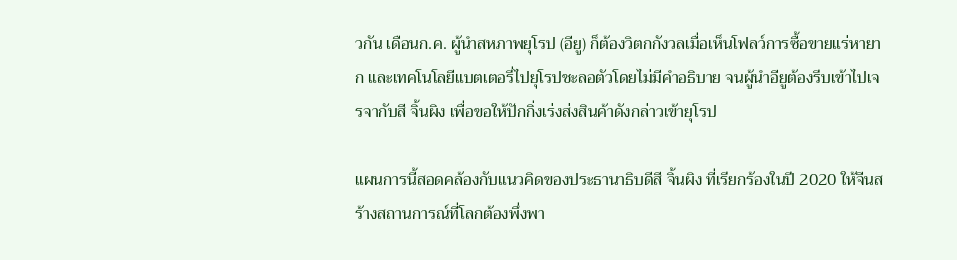วกัน เดือนก.ค. ผู้นำสหภาพยุโรป (อียู) ก็ต้องวิตกกังวลเมื่อเห็นโฟลว์การซื้อขายแร่หายาก และเทคโนโลยีแบตเตอรี่ไปยุโรปชะลอตัวโดยไม่มีคำอธิบาย จนผู้นำอียูต้องรีบเข้าไปเจรจากับสี จิ้นผิง เพื่อขอให้ปักกิ่งเร่งส่งสินค้าดังกล่าวเข้ายุโรป

แผนการนี้สอดคล้องกับแนวคิดของประธานาธิบดีสี จิ้นผิง ที่เรียกร้องในปี 2020 ให้จีนสร้างสถานการณ์ที่โลกต้องพึ่งพา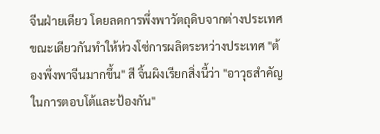จีนฝ่ายเดียว โดยลดการพึ่งพาวัตถุดิบจากต่างประเทศ ขณะเดียวกันทำให้ห่วงโซ่การผลิตระหว่างประเทศ "ต้องพึ่งพาจีนมากขึ้น" สี จิ้นผิงเรียกสิ่งนี้ว่า "อาวุธสำคัญในการตอบโต้และป้องกัน"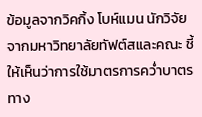ข้อมูลจากวิคกิ้ง โบห์แมน นักวิจัยจากมหาวิทยาลัยทัฟต์สและคณะ ชี้ให้เห็นว่าการใช้มาตรการคว่ำบาตรทาง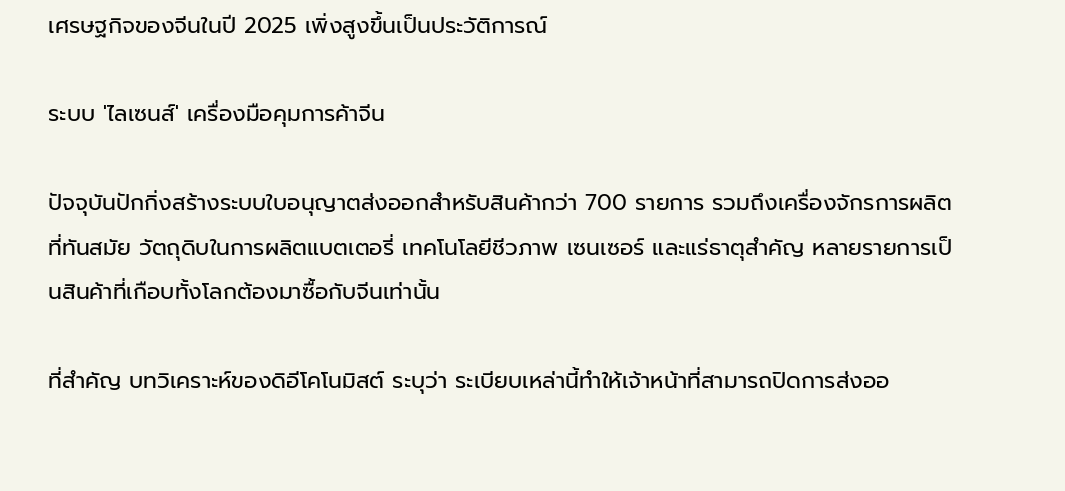เศรษฐกิจของจีนในปี 2025 เพิ่งสูงขึ้นเป็นประวัติการณ์

ระบบ 'ไลเซนส์' เครื่องมือคุมการค้าจีน

ปัจจุบันปักกิ่งสร้างระบบใบอนุญาตส่งออกสำหรับสินค้ากว่า 700 รายการ รวมถึงเครื่องจักรการผลิตที่ทันสมัย วัตถุดิบในการผลิตแบตเตอรี่ เทคโนโลยีชีวภาพ เซนเซอร์ และแร่ธาตุสำคัญ หลายรายการเป็นสินค้าที่เกือบทั้งโลกต้องมาซื้อกับจีนเท่านั้น

ที่สำคัญ บทวิเคราะห์ของดิอีโคโนมิสต์ ระบุว่า ระเบียบเหล่านี้ทำให้เจ้าหน้าที่สามารถปิดการส่งออ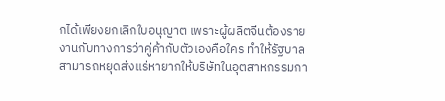กได้เพียงยกเลิกใบอนุญาต เพราะผู้ผลิตจีนต้องรายงานกับทางการว่าคู่ค้ากับตัวเองคือใคร ทำให้รัฐบาลสามารถหยุดส่งแร่หายากให้บริษัทในอุตสาหกรรมกา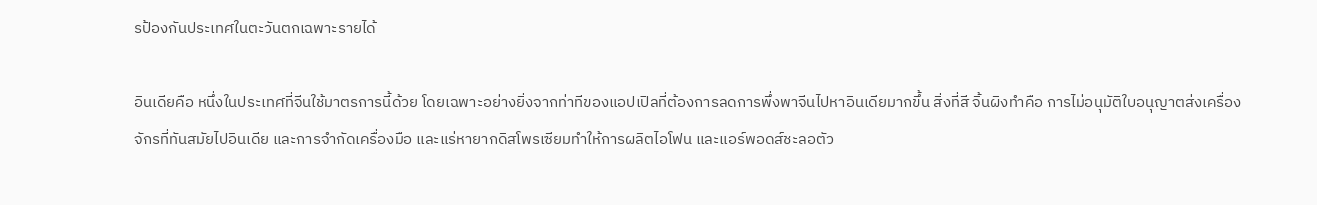รป้องกันประเทศในตะวันตกเฉพาะรายได้

อินเดียคือ หนึ่งในประเทศที่จีนใช้มาตรการนี้ด้วย โดยเฉพาะอย่างยิ่งจากท่าทีของแอปเปิลที่ต้องการลดการพึ่งพาจีนไปหาอินเดียมากขึ้น สิ่งที่สี จิ้นผิงทำคือ การไม่อนุมัติใบอนุญาตส่งเครื่องจักรที่ทันสมัยไปอินเดีย และการจำกัดเครื่องมือ และแร่หายากดิสโพรเซียมทำให้การผลิตไอโฟน และแอร์พอดส์ชะลอตัว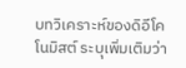บทวิเคราะห์ของดิอีโคโนมิสต์ ระบุเพิ่มเติมว่า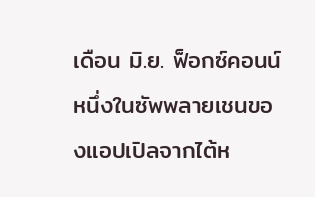เดือน มิ.ย. ฟ็อกซ์คอนน์ หนึ่งในซัพพลายเชนของแอปเปิลจากไต้ห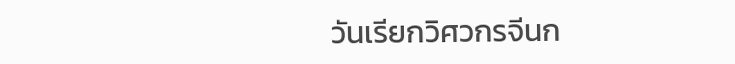วันเรียกวิศวกรจีนก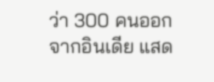ว่า 300 คนออกจากอินเดีย แสด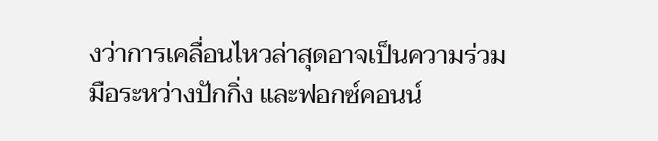งว่าการเคลื่อนไหวล่าสุดอาจเป็นความร่วมมือระหว่างปักกิ่ง และฟอกซ์คอนน์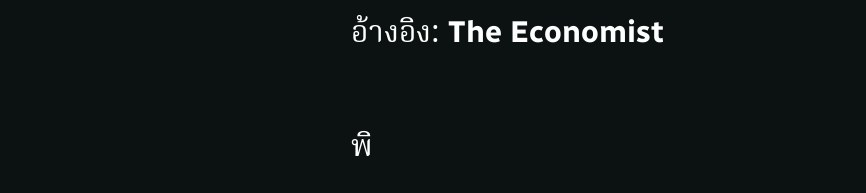อ้างอิง: The Economist

พิ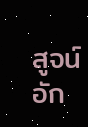สูจน์อัก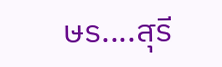ษร....สุรี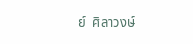ย์  ศิลาวงษ์